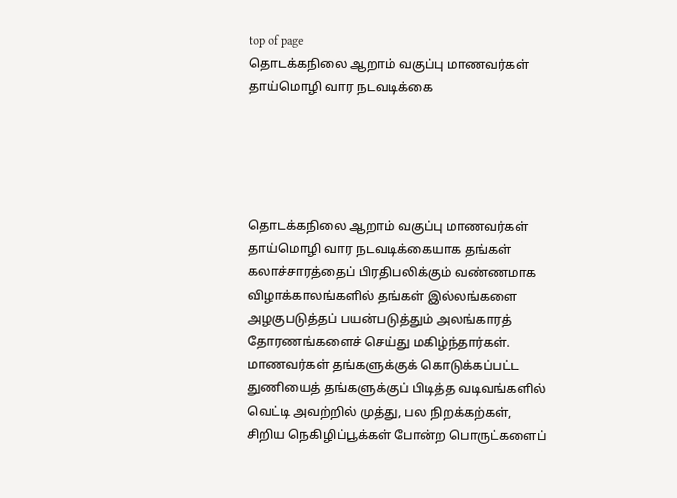top of page
தொடக்கநிலை ஆறாம் வகுப்பு மாணவர்கள் தாய்மொழி வார நடவடிக்கை





தொடக்கநிலை ஆறாம் வகுப்பு மாணவர்கள் தாய்மொழி வார நடவடிக்கையாக தங்கள் கலாச்சாரத்தைப் பிரதிபலிக்கும் வண்ணமாக விழாக்காலங்களில் தங்கள் இல்லங்களை அழகுபடுத்தப் பயன்படுத்தும் அலங்காரத் தோரணங்களைச் செய்து மகிழ்ந்தார்கள். மாணவர்கள் தங்களுக்குக் கொடுக்கப்பட்ட துணியைத் தங்களுக்குப் பிடித்த வடிவங்களில் வெட்டி அவற்றில் முத்து, பல நிறக்கற்கள், சிறிய நெகிழிப்பூக்கள் போன்ற பொருட்களைப்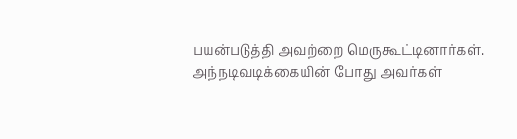பயன்படுத்தி அவற்றை மெருகூட்டினார்கள். அந்நடிவடிக்கையின் போது அவர்கள்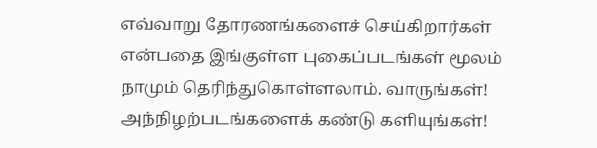எவ்வாறு தோரணங்களைச் செய்கிறார்கள் என்பதை இங்குள்ள புகைப்படங்கள் மூலம் நாமும் தெரிந்துகொள்ளலாம். வாருங்கள்! அந்நிழற்படங்களைக் கண்டு களியுங்கள்!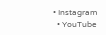• Instagram
  • YouTube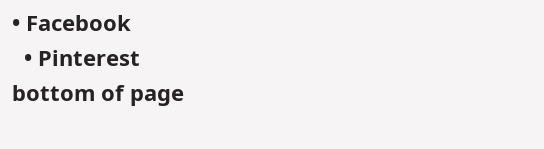• Facebook
  • Pinterest
bottom of page